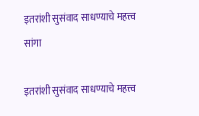इतरांशी सुसंवाद साधण्याचे महत्त्व सांगा

इतरांशी सुसंवाद साधण्याचे महत्त्व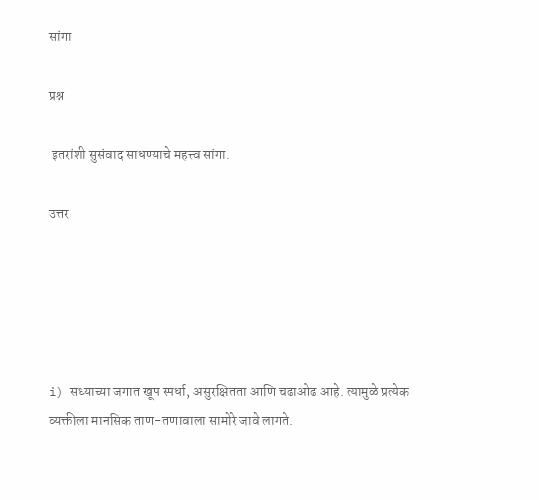सांगा

प्रश्न

 इतरांशी सुसंवाद साधण्याचे महत्त्व सांगा.

उत्तर





i) सध्याच्या जगात खूप स्पर्धा, असुरक्षितता आणि चढाओढ आहे. त्यामुळे प्रत्येक व्यक्तीला मानसिक ताण-तणावाला सामोरे जावे लागते.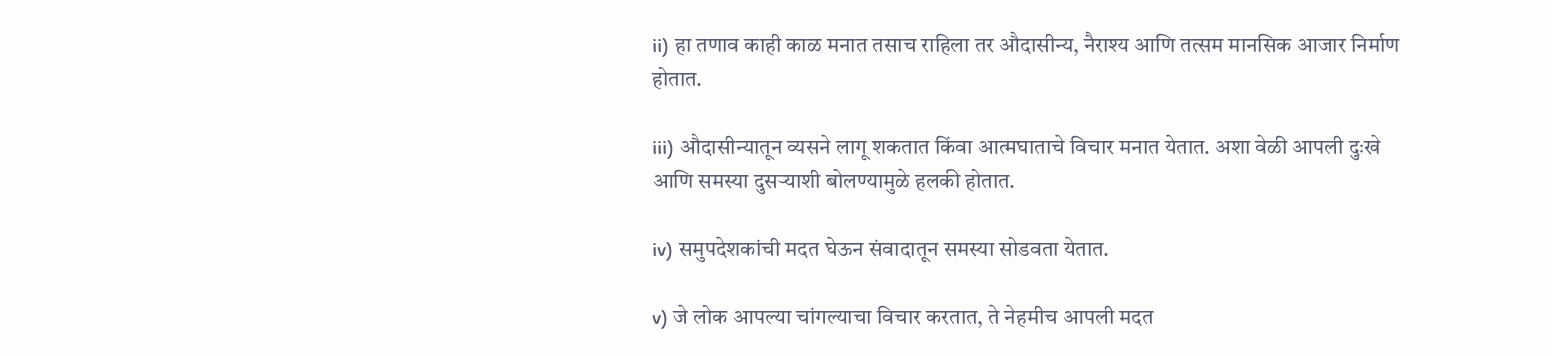ii) हा तणाव काही काळ मनात तसाच राहिला तर औदासीन्य, नैराश्य आणि तत्सम मानसिक आजार निर्माण होतात.

iii) औदासीन्यातून व्यसने लागू शकतात किंवा आत्मघाताचे विचार मनात येतात. अशा वेळी आपली दुःखे आणि समस्या दुसऱ्याशी बोलण्यामुळे हलकी होतात.

iv) समुपदेशकांची मदत घेऊन संवादातून समस्या सोडवता येतात.

v) जे लोक आपल्या चांगल्याचा विचार करतात, ते नेहमीच आपली मदत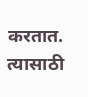करतात. त्यासाठी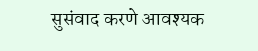सुसंवाद करणे आवश्यक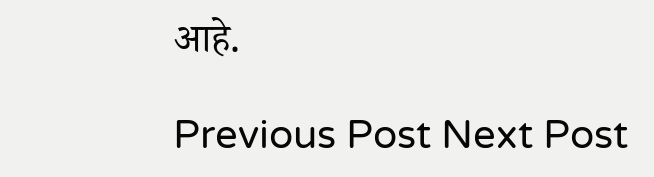आहे.

Previous Post Next Post